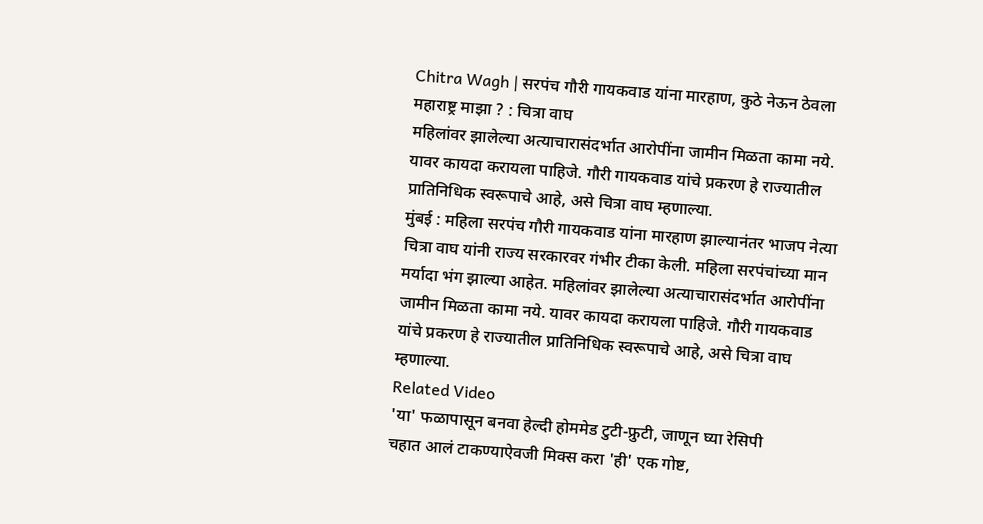Chitra Wagh | सरपंच गौरी गायकवाड यांना मारहाण, कुठे नेऊन ठेवला महाराष्ट्र माझा ? : चित्रा वाघ
महिलांवर झालेल्या अत्याचारासंदर्भात आरोपींना जामीन मिळता कामा नये. यावर कायदा करायला पाहिजे. गौरी गायकवाड यांचे प्रकरण हे राज्यातील प्रातिनिधिक स्वरूपाचे आहे, असे चित्रा वाघ म्हणाल्या.
मुंबई : महिला सरपंच गौरी गायकवाड यांना मारहाण झाल्यानंतर भाजप नेत्या चित्रा वाघ यांनी राज्य सरकारवर गंभीर टीका केली. महिला सरपंचांच्या मान मर्यादा भंग झाल्या आहेत. महिलांवर झालेल्या अत्याचारासंदर्भात आरोपींना जामीन मिळता कामा नये. यावर कायदा करायला पाहिजे. गौरी गायकवाड यांचे प्रकरण हे राज्यातील प्रातिनिधिक स्वरूपाचे आहे, असे चित्रा वाघ म्हणाल्या.
Related Video
'या' फळापासून बनवा हेल्दी होममेड टुटी-फ्रुटी, जाणून घ्या रेसिपी
चहात आलं टाकण्याऐवजी मिक्स करा 'ही' एक गोष्ट,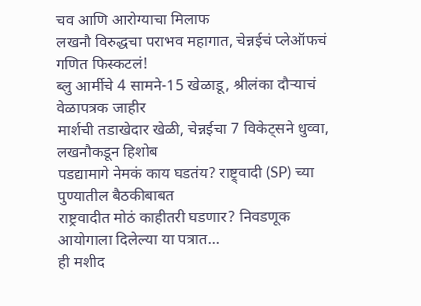चव आणि आरोग्याचा मिलाफ
लखनौ विरुद्धचा पराभव महागात, चेन्नईचं प्लेऑफचं गणित फिस्कटलं!
ब्लु आर्मीचे 4 सामने-15 खेळाडू, श्रीलंका दौऱ्याचं वेळापत्रक जाहीर
मार्शची तडाखेदार खेळी, चेन्नईचा 7 विकेट्सने धुव्वा, लखनौकडून हिशोब
पडद्यामागे नेमकं काय घडतंय? राष्ट्र्वादी (SP) च्या पुण्यातील बैठकीबाबत
राष्ट्रवादीत मोठं काहीतरी घडणार? निवडणूक आयोगाला दिलेल्या या पत्रात...
ही मशीद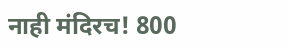नाही मंदिरच! 800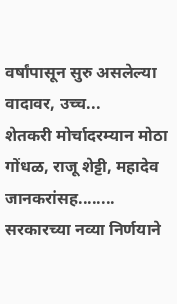वर्षांपासून सुरु असलेल्या वादावर, उच्च...
शेतकरी मोर्चादरम्यान मोठा गोंधळ, राजू शेट्टी, महादेव जानकरांसह........
सरकारच्या नव्या निर्णयाने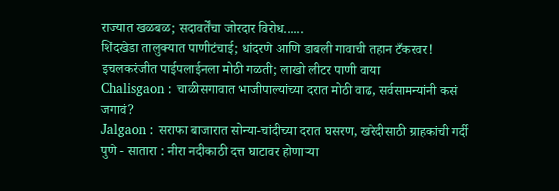राज्यात खळबळ; सदावर्तेंचा जोरदार विरोध......
शिंदखेडा तालुक्यात पाणीटंचाई; धांदरणे आणि डाबली गावाची तहान टँकरवर!
इचलकरंजीत पाईपलाईनला मोठी गळती; लाखो लीटर पाणी वाया
Chalisgaon : चाळीसगावात भाजीपाल्यांच्या दरात मोठी वाढ, सर्वसामन्यांनी कसं जगावं?
Jalgaon : सराफा बाजारात सोन्या-चांदीच्या दरात घसरण, खरेदीसाठी ग्राहकांची गर्दी
पुणे - सातारा : नीरा नदीकाठी दत्त घाटावर होणाऱ्या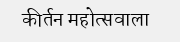कीर्तन महोत्सवाला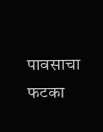पावसाचा फटका